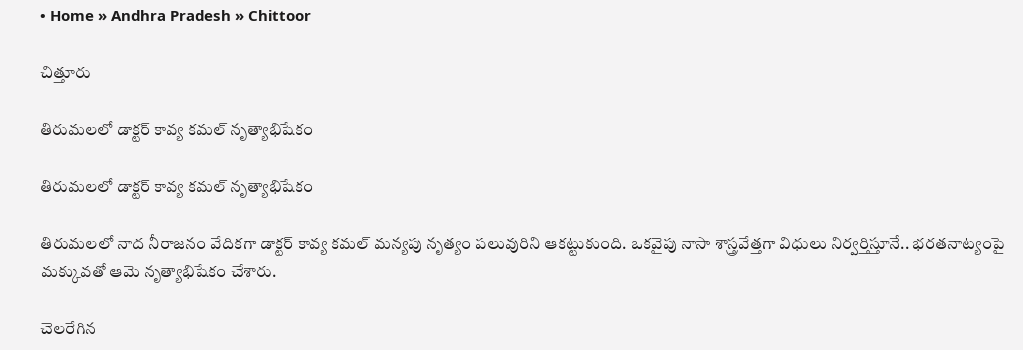• Home » Andhra Pradesh » Chittoor

చిత్తూరు

తిరుమలలో డాక్టర్‌ కావ్య కమల్‌ నృత్యాభిషేకం

తిరుమలలో డాక్టర్‌ కావ్య కమల్‌ నృత్యాభిషేకం

తిరుమలలో నాద నీరాజనం వేదికగా డాక్టర్ కావ్య కమల్ మన్యపు నృత్యం పలువురిని ఆకట్టుకుంది. ఒకవైపు నాసా శాస్త్రవేత్తగా విధులు నిర్వర్తిస్తూనే.. భరతనాట్యంపై మక్కువతో ఆమె నృత్యాభిషేకం చేశారు.

చెలరేగిన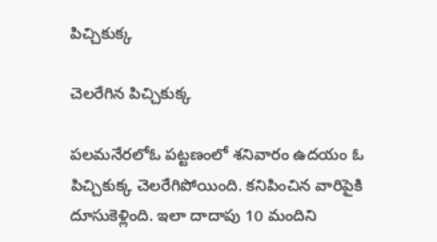పిచ్చికుక్క

చెలరేగిన పిచ్చికుక్క

పలమనేరలోఓ పట్టణంలో శనివారం ఉదయం ఓ పిచ్చికుక్క చెలరేగిపోయింది. కనిపించిన వారిపైకి దూసుకెళ్లింది. ఇలా దాదాపు 10 మందిని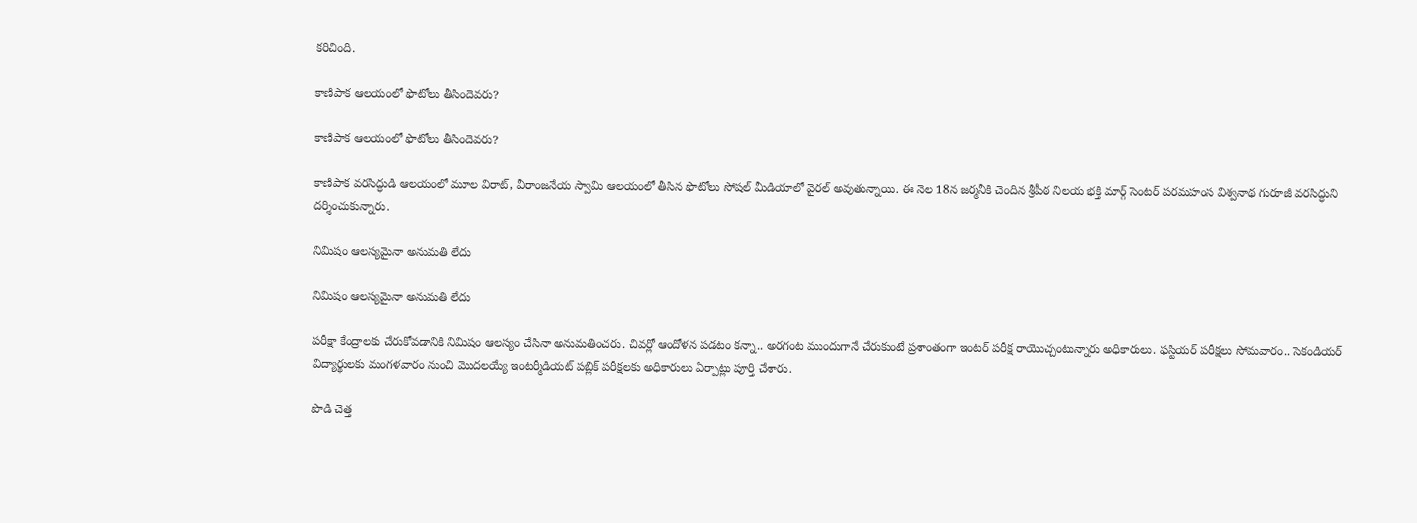కరిచింది.

కాణిపాక ఆలయంలో ఫొటోలు తీసిందెవరు?

కాణిపాక ఆలయంలో ఫొటోలు తీసిందెవరు?

కాణిపాక వరసిద్ధుడి ఆలయంలో మూల విరాట్‌, వీరాంజనేయ స్వామి ఆలయంలో తీసిన ఫొటోలు సోషల్‌ మీడియాలో వైరల్‌ అవుతున్నాయి. ఈ నెల 18న జర్మనీకి చెందిన శ్రీపీఠ నిలయ భక్తి మార్గ్‌ సెంటర్‌ పరమహంస విశ్వనాథ గురూజీ వరసిద్ధుని దర్శించుకున్నారు.

నిమిషం ఆలస్యమైనా అనుమతి లేదు

నిమిషం ఆలస్యమైనా అనుమతి లేదు

పరీక్షా కేంద్రాలకు చేరుకోవడానికి నిమిషం ఆలస్యం చేసినా అనుమతించరు. చివర్లో ఆందోళన పడటం కన్నా.. అరగంట ముందుగానే చేరుకుంటే ప్రశాంతంగా ఇంటర్‌ పరీక్ష రాయొచ్చంటున్నారు అధికారులు. ఫస్టియర్‌ పరీక్షలు సోమవారం.. సెకండియర్‌ విద్యార్థులకు మంగళవారం నుంచి మొదలయ్యే ఇంటర్మీడియట్‌ పబ్లిక్‌ పరీక్షలకు అధికారులు ఏర్పాట్లు పూర్తి చేశారు.

పొడి చెత్త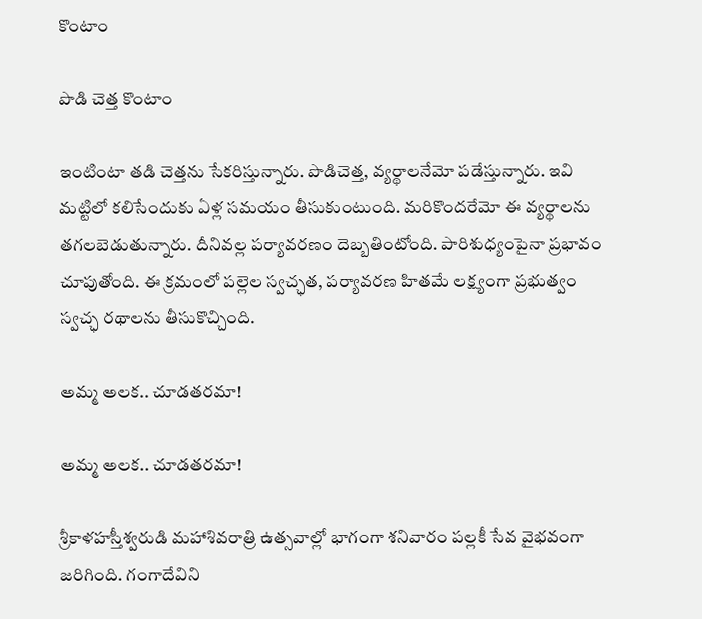కొంటాం

పొడి చెత్త కొంటాం

ఇంటింటా తడి చెత్తను సేకరిస్తున్నారు. పొడిచెత్త, వ్యర్థాలనేమో పడేస్తున్నారు. ఇవి మట్టిలో కలిసేందుకు ఏళ్ల సమయం తీసుకుంటుంది. మరికొందరేమో ఈ వ్యర్థాలను తగలబెడుతున్నారు. దీనివల్ల పర్యావరణం దెబ్బతింటోంది. పారిశుధ్యంపైనా ప్రభావం చూపుతోంది. ఈ క్రమంలో పల్లెల స్వచ్ఛత, పర్యావరణ హితమే లక్ష్యంగా ప్రభుత్వం స్వచ్ఛ రథాలను తీసుకొచ్చింది.

అమ్మ అలక.. చూడతరమా!

అమ్మ అలక.. చూడతరమా!

శ్రీకాళహస్తీశ్వరుడి మహాశివరాత్రి ఉత్సవాల్లో భాగంగా శనివారం పల్లకీ సేవ వైభవంగా జరిగింది. గంగాదేవిని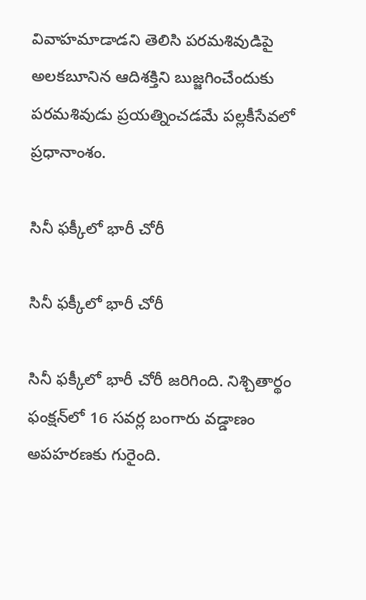వివాహమాడాడని తెలిసి పరమశివుడిపై అలకబూనిన ఆదిశక్తిని బుజ్జగించేందుకు పరమశివుడు ప్రయత్నించడమే పల్లకీసేవలో ప్రధానాంశం.

సినీ ఫక్కీలో భారీ చోరీ

సినీ ఫక్కీలో భారీ చోరీ

సినీ ఫక్కీలో భారీ చోరీ జరిగింది. నిశ్చితార్థం ఫంక్షన్‌లో 16 సవర్ల బంగారు వడ్డాణం అపహరణకు గురైంది.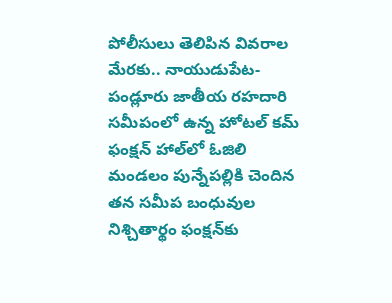పోలీసులు తెలిపిన వివరాల మేరకు.. నాయుడుపేట- పండ్లూరు జాతీయ రహదారి సమీపంలో ఉన్న హోటల్‌ కమ్‌ ఫంక్షన్‌ హాల్‌లో ఓజిలి మండలం పున్నేపల్లికి చెందిన తన సమీప బంధువుల నిశ్చితార్థం ఫంక్షన్‌కు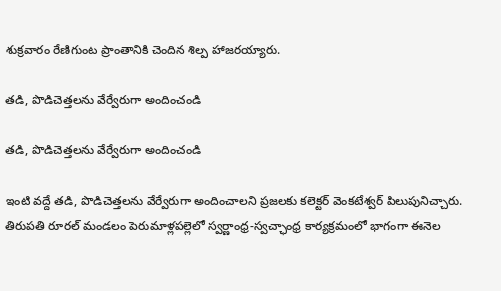శుక్రవారం రేణిగుంట ప్రాంతానికి చెందిన శిల్ప హాజరయ్యారు.

తడి, పొడిచెత్తలను వేర్వేరుగా అందించండి

తడి, పొడిచెత్తలను వేర్వేరుగా అందించండి

ఇంటి వద్దే తడి, పొడిచెత్తలను వేర్వేరుగా అందించాలని ప్రజలకు కలెక్టర్‌ వెంకటేశ్వర్‌ పిలుపునిచ్చారు. తిరుపతి రూరల్‌ మండలం పెరుమాళ్లపల్లెలో స్వర్ణాంధ్ర-స్వచ్ఛాంధ్ర కార్యక్రమంలో భాగంగా ఈనెల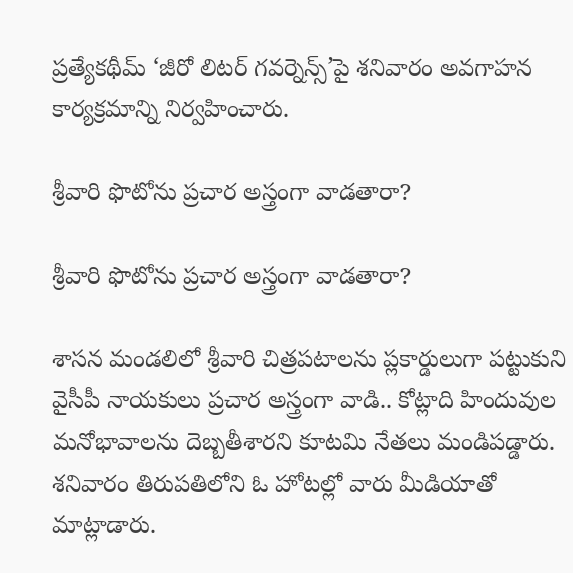ప్రత్యేకథీమ్‌ ‘జీరో లిటర్‌ గవర్నెన్స్‌’పై శనివారం అవగాహన కార్యక్రమాన్ని నిర్వహించారు.

శ్రీవారి ఫొటోను ప్రచార అస్త్రంగా వాడతారా?

శ్రీవారి ఫొటోను ప్రచార అస్త్రంగా వాడతారా?

శాసన మండలిలో శ్రీవారి చిత్రపటాలను ప్లకార్డులుగా పట్టుకుని వైసీపీ నాయకులు ప్రచార అస్త్రంగా వాడి.. కోట్లాది హిందువుల మనోభావాలను దెబ్బతీశారని కూటమి నేతలు మండిపడ్డారు. శనివారం తిరుపతిలోని ఓ హోటల్లో వారు మీడియాతో మాట్లాడారు.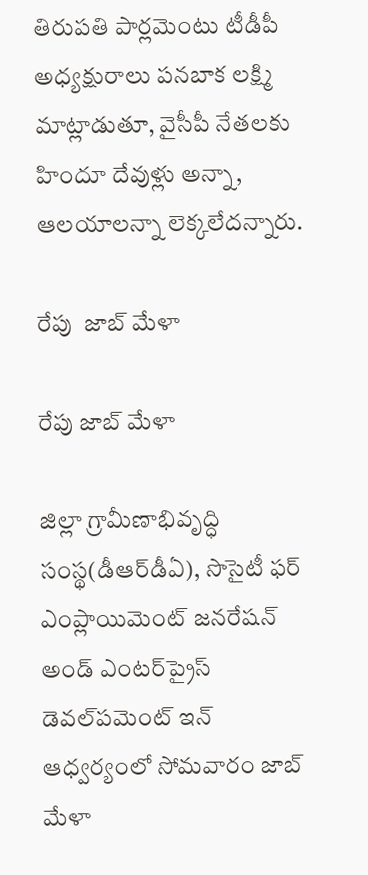తిరుపతి పార్లమెంటు టీడీపీ అధ్యక్షురాలు పనబాక లక్ష్మి మాట్లాడుతూ, వైసీపీ నేతలకు హిందూ దేవుళ్లు అన్నా, ఆలయాలన్నా లెక్కలేదన్నారు.

రేపు  జాబ్‌ మేళా

రేపు జాబ్‌ మేళా

జిల్లా గ్రామీణాభివృద్ధి సంస్థ(డీఆర్‌డీఏ), సొసైటీ ఫర్‌ ఎంప్లాయిమెంట్‌ జనరేషన్‌ అండ్‌ ఎంటర్‌ప్రైస్‌ డెవల్‌పమెంట్‌ ఇన్‌ ఆధ్వర్యంలో సోమవారం జాబ్‌ మేళా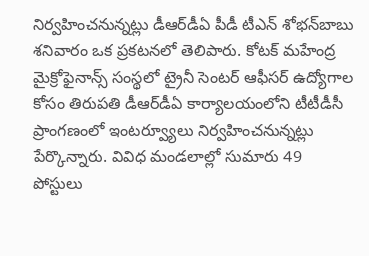నిర్వహించనున్నట్లు డీఆర్‌డీఏ పీడీ టీఎన్‌ శోభన్‌బాబు శనివారం ఒక ప్రకటనలో తెలిపారు. కోటక్‌ మహేంద్ర మైక్రోఫైనాన్స్‌ సంస్థలో ట్రైనీ సెంటర్‌ ఆఫీసర్‌ ఉద్యోగాల కోసం తిరుపతి డీఆర్‌డీఏ కార్యాలయంలోని టీటీడీసీ ప్రాంగణంలో ఇంటర్వ్యూలు నిర్వహించనున్నట్లు పేర్కొన్నారు. వివిధ మండలాల్లో సుమారు 49 పోస్టులు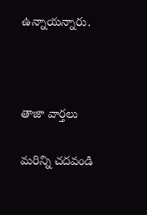ఉన్నాయన్నారు.



తాజా వార్తలు

మరిన్ని చదవండి